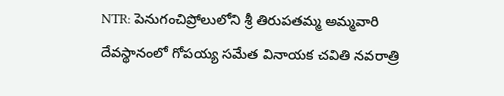NTR: పెనుగంచిప్రోలులోని శ్రీ తిరుపతమ్మ అమ్మవారి దేవస్థానంలో గోపయ్య సమేత వినాయక చవితి నవరాత్రి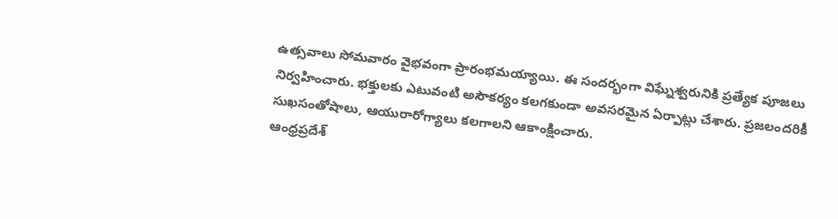ఉత్సవాలు సోమవారం వైభవంగా ప్రారంభమయ్యాయి. ఈ సందర్భంగా విఘ్నేశ్వరునికి ప్రత్యేక పూజలు నిర్వహించారు. భక్తులకు ఎటువంటి అసౌకర్యం కలగకుండా అవసరమైన ఏర్పాట్లు చేశారు. ప్రజలందరికీ సుఖసంతోషాలు, ఆయురారోగ్యాలు కలగాలని ఆకాంక్షించారు.
ఆంధ్రప్రదేశ్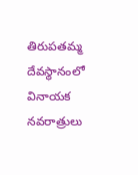తిరుపతమ్మ దేవస్థానంలో వినాయక నవరాత్రులు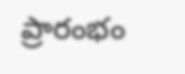ప్రారంభం